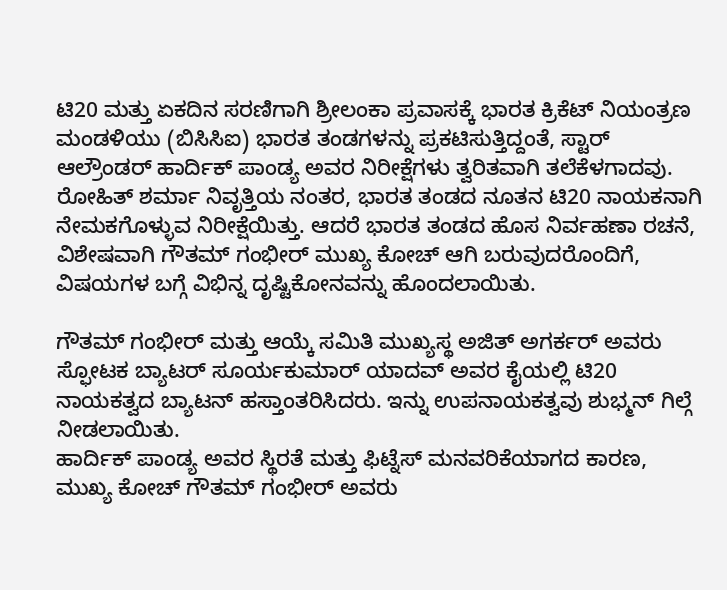ಟಿ20 ಮತ್ತು ಏಕದಿನ ಸರಣಿಗಾಗಿ ಶ್ರೀಲಂಕಾ ಪ್ರವಾಸಕ್ಕೆ ಭಾರತ ಕ್ರಿಕೆಟ್ ನಿಯಂತ್ರಣ ಮಂಡಳಿಯು (ಬಿಸಿಸಿಐ) ಭಾರತ ತಂಡಗಳನ್ನು ಪ್ರಕಟಿಸುತ್ತಿದ್ದಂತೆ, ಸ್ಟಾರ್ ಆಲ್ರೌಂಡರ್ ಹಾರ್ದಿಕ್ ಪಾಂಡ್ಯ ಅವರ ನಿರೀಕ್ಷೆಗಳು ತ್ವರಿತವಾಗಿ ತಲೆಕೆಳಗಾದವು.
ರೋಹಿತ್ ಶರ್ಮಾ ನಿವೃತ್ತಿಯ ನಂತರ, ಭಾರತ ತಂಡದ ನೂತನ ಟಿ20 ನಾಯಕನಾಗಿ ನೇಮಕಗೊಳ್ಳುವ ನಿರೀಕ್ಷೆಯಿತ್ತು. ಆದರೆ ಭಾರತ ತಂಡದ ಹೊಸ ನಿರ್ವಹಣಾ ರಚನೆ, ವಿಶೇಷವಾಗಿ ಗೌತಮ್ ಗಂಭೀರ್ ಮುಖ್ಯ ಕೋಚ್ ಆಗಿ ಬರುವುದರೊಂದಿಗೆ, ವಿಷಯಗಳ ಬಗ್ಗೆ ವಿಭಿನ್ನ ದೃಷ್ಟಿಕೋನವನ್ನು ಹೊಂದಲಾಯಿತು.

ಗೌತಮ್ ಗಂಭೀರ್ ಮತ್ತು ಆಯ್ಕೆ ಸಮಿತಿ ಮುಖ್ಯಸ್ಥ ಅಜಿತ್ ಅಗರ್ಕರ್ ಅವರು ಸ್ಫೋಟಕ ಬ್ಯಾಟರ್ ಸೂರ್ಯಕುಮಾರ್ ಯಾದವ್ ಅವರ ಕೈಯಲ್ಲಿ ಟಿ20 ನಾಯಕತ್ವದ ಬ್ಯಾಟನ್ ಹಸ್ತಾಂತರಿಸಿದರು. ಇನ್ನು ಉಪನಾಯಕತ್ವವು ಶುಭ್ಮನ್ ಗಿಲ್ಗೆ ನೀಡಲಾಯಿತು.
ಹಾರ್ದಿಕ್ ಪಾಂಡ್ಯ ಅವರ ಸ್ಥಿರತೆ ಮತ್ತು ಫಿಟ್ನೆಸ್ ಮನವರಿಕೆಯಾಗದ ಕಾರಣ, ಮುಖ್ಯ ಕೋಚ್ ಗೌತಮ್ ಗಂಭೀರ್ ಅವರು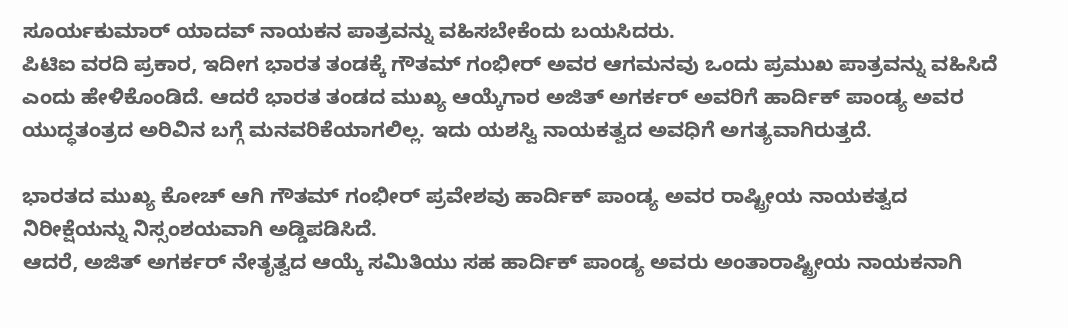ಸೂರ್ಯಕುಮಾರ್ ಯಾದವ್ ನಾಯಕನ ಪಾತ್ರವನ್ನು ವಹಿಸಬೇಕೆಂದು ಬಯಸಿದರು.
ಪಿಟಿಐ ವರದಿ ಪ್ರಕಾರ, ಇದೀಗ ಭಾರತ ತಂಡಕ್ಕೆ ಗೌತಮ್ ಗಂಭೀರ್ ಅವರ ಆಗಮನವು ಒಂದು ಪ್ರಮುಖ ಪಾತ್ರವನ್ನು ವಹಿಸಿದೆ ಎಂದು ಹೇಳಿಕೊಂಡಿದೆ. ಆದರೆ ಭಾರತ ತಂಡದ ಮುಖ್ಯ ಆಯ್ಕೆಗಾರ ಅಜಿತ್ ಅಗರ್ಕರ್ ಅವರಿಗೆ ಹಾರ್ದಿಕ್ ಪಾಂಡ್ಯ ಅವರ ಯುದ್ಧತಂತ್ರದ ಅರಿವಿನ ಬಗ್ಗೆ ಮನವರಿಕೆಯಾಗಲಿಲ್ಲ. ಇದು ಯಶಸ್ವಿ ನಾಯಕತ್ವದ ಅವಧಿಗೆ ಅಗತ್ಯವಾಗಿರುತ್ತದೆ.

ಭಾರತದ ಮುಖ್ಯ ಕೋಚ್ ಆಗಿ ಗೌತಮ್ ಗಂಭೀರ್ ಪ್ರವೇಶವು ಹಾರ್ದಿಕ್ ಪಾಂಡ್ಯ ಅವರ ರಾಷ್ಟ್ರೀಯ ನಾಯಕತ್ವದ ನಿರೀಕ್ಷೆಯನ್ನು ನಿಸ್ಸಂಶಯವಾಗಿ ಅಡ್ಡಿಪಡಿಸಿದೆ.
ಆದರೆ, ಅಜಿತ್ ಅಗರ್ಕರ್ ನೇತೃತ್ವದ ಆಯ್ಕೆ ಸಮಿತಿಯು ಸಹ ಹಾರ್ದಿಕ್ ಪಾಂಡ್ಯ ಅವರು ಅಂತಾರಾಷ್ಟ್ರೀಯ ನಾಯಕನಾಗಿ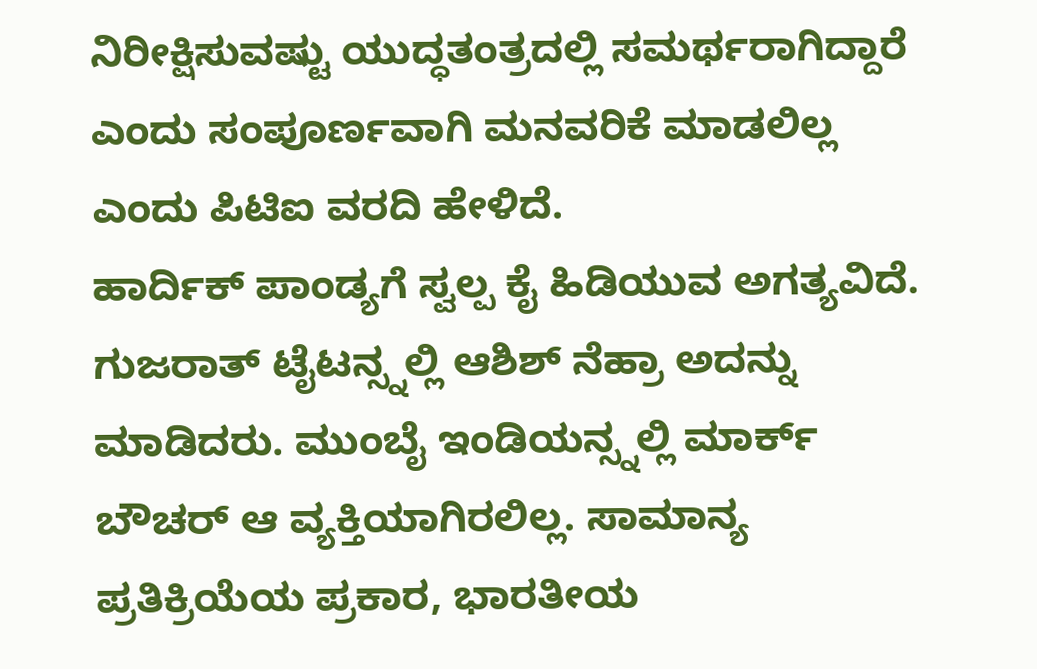ನಿರೀಕ್ಷಿಸುವಷ್ಟು ಯುದ್ಧತಂತ್ರದಲ್ಲಿ ಸಮರ್ಥರಾಗಿದ್ದಾರೆ ಎಂದು ಸಂಪೂರ್ಣವಾಗಿ ಮನವರಿಕೆ ಮಾಡಲಿಲ್ಲ ಎಂದು ಪಿಟಿಐ ವರದಿ ಹೇಳಿದೆ.
ಹಾರ್ದಿಕ್ ಪಾಂಡ್ಯಗೆ ಸ್ವಲ್ಪ ಕೈ ಹಿಡಿಯುವ ಅಗತ್ಯವಿದೆ. ಗುಜರಾತ್ ಟೈಟನ್ಸ್ನಲ್ಲಿ ಆಶಿಶ್ ನೆಹ್ರಾ ಅದನ್ನು ಮಾಡಿದರು. ಮುಂಬೈ ಇಂಡಿಯನ್ಸ್ನಲ್ಲಿ ಮಾರ್ಕ್ ಬೌಚರ್ ಆ ವ್ಯಕ್ತಿಯಾಗಿರಲಿಲ್ಲ. ಸಾಮಾನ್ಯ ಪ್ರತಿಕ್ರಿಯೆಯ ಪ್ರಕಾರ, ಭಾರತೀಯ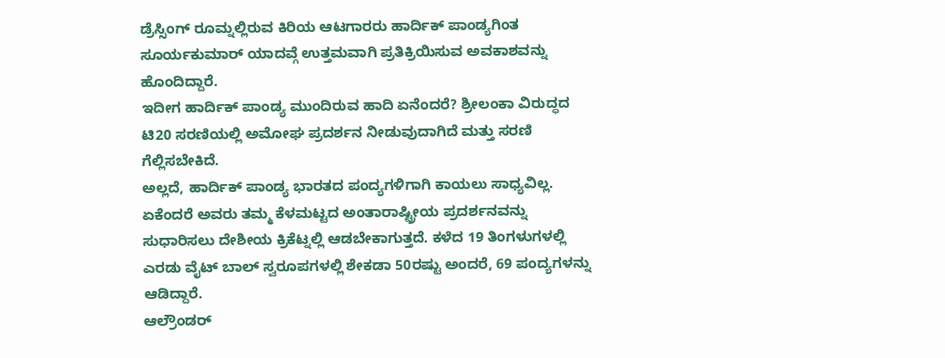ಡ್ರೆಸ್ಸಿಂಗ್ ರೂಮ್ನಲ್ಲಿರುವ ಕಿರಿಯ ಆಟಗಾರರು ಹಾರ್ದಿಕ್ ಪಾಂಡ್ಯಗಿಂತ ಸೂರ್ಯಕುಮಾರ್ ಯಾದವ್ಗೆ ಉತ್ತಮವಾಗಿ ಪ್ರತಿಕ್ರಿಯಿಸುವ ಅವಕಾಶವನ್ನು ಹೊಂದಿದ್ದಾರೆ.
ಇದೀಗ ಹಾರ್ದಿಕ್ ಪಾಂಡ್ಯ ಮುಂದಿರುವ ಹಾದಿ ಏನೆಂದರೆ? ಶ್ರೀಲಂಕಾ ವಿರುದ್ಧದ ಟಿ20 ಸರಣಿಯಲ್ಲಿ ಅಮೋಘ ಪ್ರದರ್ಶನ ನೀಡುವುದಾಗಿದೆ ಮತ್ತು ಸರಣಿ ಗೆಲ್ಲಿಸಬೇಕಿದೆ.
ಅಲ್ಲದೆ, ಹಾರ್ದಿಕ್ ಪಾಂಡ್ಯ ಭಾರತದ ಪಂದ್ಯಗಳಿಗಾಗಿ ಕಾಯಲು ಸಾಧ್ಯವಿಲ್ಲ. ಏಕೆಂದರೆ ಅವರು ತಮ್ಮ ಕೆಳಮಟ್ಟದ ಅಂತಾರಾಷ್ಟ್ರೀಯ ಪ್ರದರ್ಶನವನ್ನು ಸುಧಾರಿಸಲು ದೇಶೀಯ ಕ್ರಿಕೆಟ್ನಲ್ಲಿ ಆಡಬೇಕಾಗುತ್ತದೆ. ಕಳೆದ 19 ತಿಂಗಳುಗಳಲ್ಲಿ ಎರಡು ವೈಟ್ ಬಾಲ್ ಸ್ವರೂಪಗಳಲ್ಲಿ ಶೇಕಡಾ 50ರಷ್ಟು ಅಂದರೆ, 69 ಪಂದ್ಯಗಳನ್ನು ಆಡಿದ್ದಾರೆ.
ಆಲ್ರೌಂಡರ್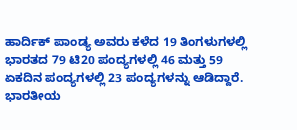ಹಾರ್ದಿಕ್ ಪಾಂಡ್ಯ ಅವರು ಕಳೆದ 19 ತಿಂಗಳುಗಳಲ್ಲಿ ಭಾರತದ 79 ಟಿ20 ಪಂದ್ಯಗಳಲ್ಲಿ 46 ಮತ್ತು 59 ಏಕದಿನ ಪಂದ್ಯಗಳಲ್ಲಿ 23 ಪಂದ್ಯಗಳನ್ನು ಆಡಿದ್ದಾರೆ.
ಭಾರತೀಯ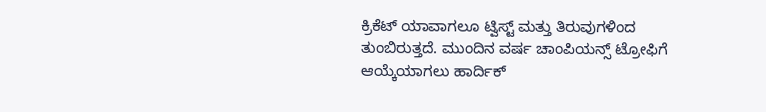ಕ್ರಿಕೆಟ್ ಯಾವಾಗಲೂ ಟ್ವಿಸ್ಟ್ ಮತ್ತು ತಿರುವುಗಳಿಂದ ತುಂಬಿರುತ್ತದೆ. ಮುಂದಿನ ವರ್ಷ ಚಾಂಪಿಯನ್ಸ್ ಟ್ರೋಫಿಗೆ ಆಯ್ಕೆಯಾಗಲು ಹಾರ್ದಿಕ್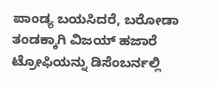ಪಾಂಡ್ಯ ಬಯಸಿದರೆ, ಬರೋಡಾ ತಂಡಕ್ಕಾಗಿ ವಿಜಯ್ ಹಜಾರೆ ಟ್ರೋಫಿಯನ್ನು ಡಿಸೆಂಬರ್ನಲ್ಲಿ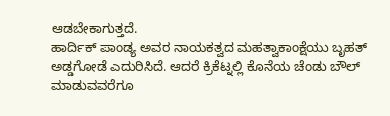ಆಡಬೇಕಾಗುತ್ತದೆ.
ಹಾರ್ದಿಕ್ ಪಾಂಡ್ಯ ಅವರ ನಾಯಕತ್ವದ ಮಹತ್ವಾಕಾಂಕ್ಷೆಯು ಬೃಹತ್ ಅಡ್ಡಗೋಡೆ ಎದುರಿಸಿದೆ. ಆದರೆ ಕ್ರಿಕೆಟ್ನಲ್ಲಿ ಕೊನೆಯ ಚೆಂಡು ಬೌಲ್ ಮಾಡುವವರೆಗೂ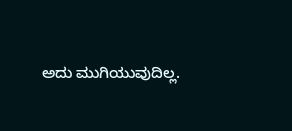ಅದು ಮುಗಿಯುವುದಿಲ್ಲ.